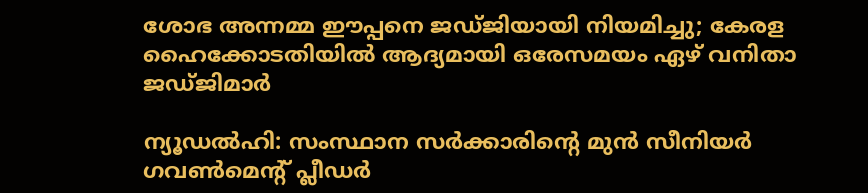ശോഭ അന്നമ്മ ഈപ്പനെ ജഡ്ജിയായി നിയമിച്ചു; കേരള ഹൈക്കോടതിയിൽ ആദ്യമായി ഒരേസമയം ഏഴ് വനിതാ ജഡ്ജിമാർ

ന്യൂഡല്‍ഹി: സംസ്ഥാന സര്‍ക്കാരിന്റെ മുന്‍ സീനിയര്‍ ഗവണ്‍മെന്റ് പ്ലീഡര്‍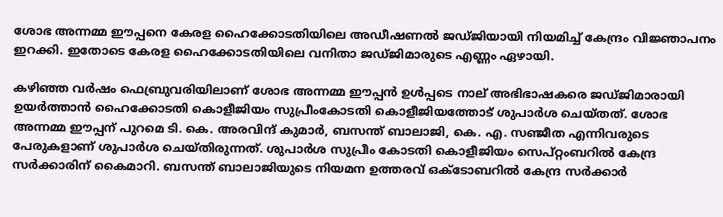ശോഭ അന്നമ്മ ഈപ്പനെ കേരള ഹൈക്കോടതിയിലെ അഡീഷണല്‍ ജഡ്ജിയായി നിയമിച്ച് കേന്ദ്രം വിജ്ഞാപനം ഇറക്കി. ഇതോടെ കേരള ഹൈക്കോടതിയിലെ വനിതാ ജഡ്ജിമാരുടെ എണ്ണം ഏഴായി.

കഴിഞ്ഞ വര്‍ഷം ഫെബ്രുവരിയിലാണ് ശോഭ അന്നമ്മ ഈപ്പന്‍ ഉള്‍പ്പടെ നാല് അഭിഭാഷകരെ ജഡ്ജിമാരായി ഉയര്‍ത്താന്‍ ഹൈക്കോടതി കൊളീജിയം സുപ്രീംകോടതി കൊളീജിയത്തോട് ശുപാര്‍ശ ചെയ്തത്. ശോഭ അന്നമ്മ ഈപ്പന് പുറമെ ടി. കെ. അരവിന്ദ് കുമാര്‍, ബസന്ത് ബാലാജി, കെ. എ. സഞ്ജീത എന്നിവരുടെ പേരുകളാണ് ശുപാര്‍ശ ചെയ്തിരുന്നത്. ശുപാര്‍ശ സുപ്രീം കോടതി കൊളീജിയം സെപ്റ്റംബറില്‍ കേന്ദ്ര സര്‍ക്കാരിന് കൈമാറി. ബസന്ത് ബാലാജിയുടെ നിയമന ഉത്തരവ് ഒക്ടോബറില്‍ കേന്ദ്ര സര്‍ക്കാര്‍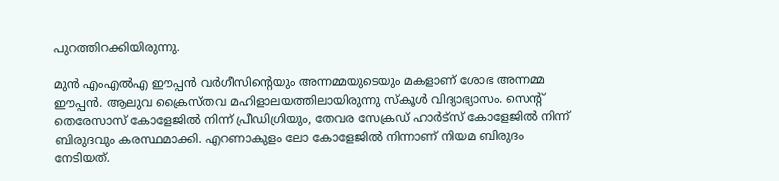പുറത്തിറക്കിയിരുന്നു.

മുന്‍ എംഎല്‍എ ഈപ്പന്‍ വര്‍ഗീസിന്റെയും അന്നമ്മയുടെയും മകളാണ് ശോഭ അന്നമ്മ ഈപ്പന്‍. ആലുവ ക്രൈസ്തവ മഹിളാലയത്തിലായിരുന്നു സ്‌കൂള്‍ വിദ്യാഭ്യാസം. സെന്റ് തെരേസാസ് കോളേജില്‍ നിന്ന് പ്രീഡിഗ്രിയും, തേവര സേക്രഡ് ഹാര്‍ട്സ് കോളേജില്‍ നിന്ന് ബിരുദവും കരസ്ഥമാക്കി. എറണാകുളം ലോ കോളേജില്‍ നിന്നാണ് നിയമ ബിരുദം നേടിയത്.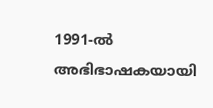1991-ല്‍ അഭിഭാഷകയായി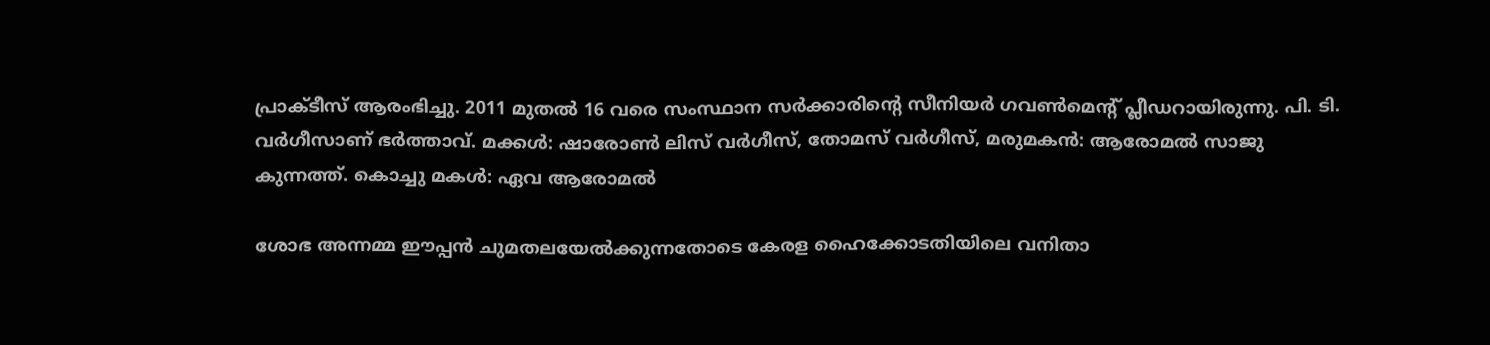പ്രാക്ടീസ് ആരംഭിച്ചു. 2011 മുതല്‍ 16 വരെ സംസ്ഥാന സര്‍ക്കാരിന്റെ സീനിയര്‍ ഗവണ്‍മെന്റ് പ്ലീഡറായിരുന്നു. പി. ടി. വര്‍ഗീസാണ് ഭര്‍ത്താവ്. മക്കള്‍: ഷാരോണ്‍ ലിസ് വര്‍ഗീസ്, തോമസ് വര്‍ഗീസ്, മരുമകന്‍: ആരോമല്‍ സാജു കുന്നത്ത്. കൊച്ചു മകള്‍: ഏവ ആരോമല്‍

ശോഭ അന്നമ്മ ഈപ്പന്‍ ചുമതലയേല്‍ക്കുന്നതോടെ കേരള ഹൈക്കോടതിയിലെ വനിതാ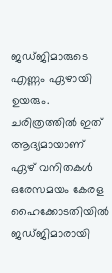ജഡ്ജിമാരുടെ എണ്ണം ഏഴായി ഉയരും. ചരിത്രത്തില്‍ ഇത് ആദ്യമായാണ് ഏഴ് വനിതകള്‍ ഒരേസമയം കേരള ഹൈക്കോടതിയില്‍ ജഡ്ജിമാരായി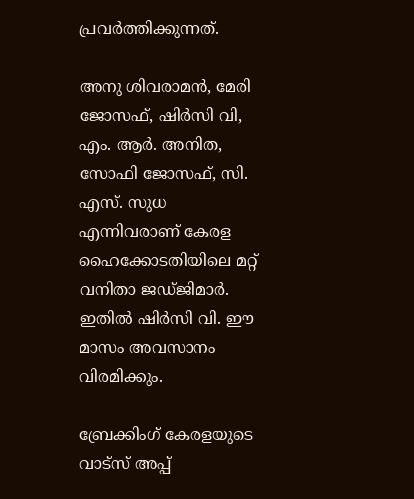പ്രവര്‍ത്തിക്കുന്നത്.

അനു ശിവരാമന്‍, മേരി ജോസഫ്, ഷിര്‍സി വി, എം. ആര്‍. അനിത, സോഫി ജോസഫ്, സി. എസ്. സുധ എന്നിവരാണ് കേരള ഹൈക്കോടതിയിലെ മറ്റ് വനിതാ ജഡ്ജിമാര്‍. ഇതില്‍ ഷിര്‍സി വി. ഈ മാസം അവസാനം വിരമിക്കും.

ബ്രേക്കിംഗ് കേരളയുടെ വാട്സ് അപ്പ്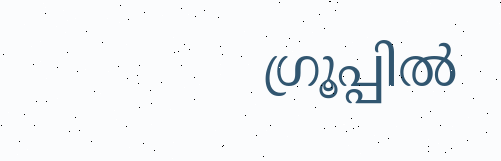ഗ്രൂപ്പിൽ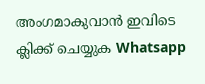അംഗമാകുവാൻ ഇവിടെ ക്ലിക്ക് ചെയ്യുക Whatsapp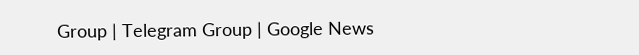Group | Telegram Group | Google News